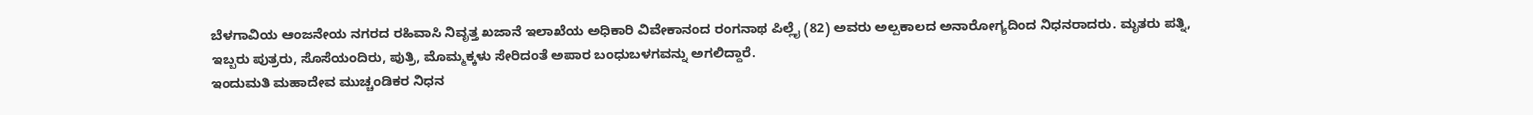ಬೆಳಗಾವಿಯ ಆಂಜನೇಯ ನಗರದ ರಹಿವಾಸಿ ನಿವೃತ್ತ ಖಜಾನೆ ಇಲಾಖೆಯ ಅಧಿಕಾರಿ ವಿವೇಕಾನಂದ ರಂಗನಾಥ ಪಿಲ್ಲೈ (82) ಅವರು ಅಲ್ಪಕಾಲದ ಅನಾರೋಗ್ಯದಿಂದ ನಿಧನರಾದರು. ಮೃತರು ಪತ್ನಿ, ಇಬ್ಬರು ಪುತ್ರರು, ಸೊಸೆಯಂದಿರು, ಪುತ್ರಿ, ಮೊಮ್ಮಕ್ಕಳು ಸೇರಿದಂತೆ ಅಪಾರ ಬಂಧುಬಳಗವನ್ನು ಅಗಲಿದ್ದಾರೆ.
ಇಂದುಮತಿ ಮಹಾದೇವ ಮುಚ್ಚಂಡಿಕರ ನಿಧನ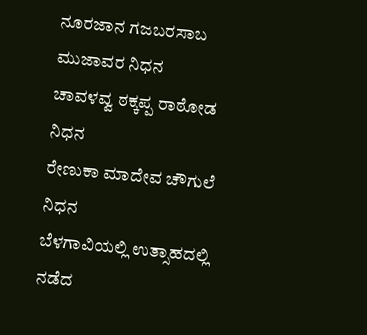ನೂರಜಾನ ಗಜಬರಸಾಬ ಮುಜಾವರ ನಿಧನ
ಚಾವಳವ್ವ ಠಕ್ಕಪ್ಪ ರಾಠೋಡ ನಿಧನ
ರೇಣುಕಾ ಮಾದೇವ ಚೌಗುಲೆ ನಿಧನ
ಬೆಳಗಾವಿಯಲ್ಲಿ ಉತ್ಸಾಹದಲ್ಲಿ ನಡೆದ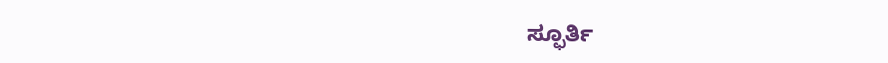ಸ್ಫೂರ್ತಿ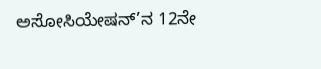ಅಸೋಸಿಯೇಷನ್’ನ 12ನೇ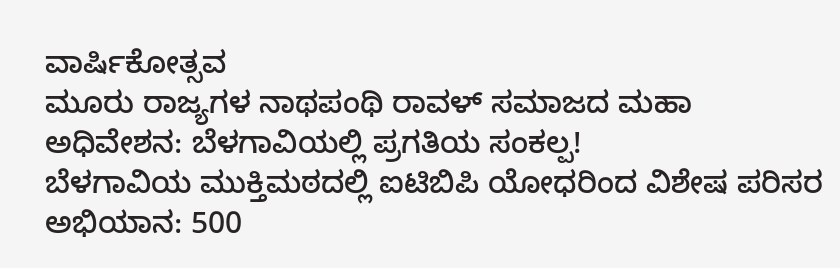ವಾರ್ಷಿಕೋತ್ಸವ
ಮೂರು ರಾಜ್ಯಗಳ ನಾಥಪಂಥಿ ರಾವಳ್ ಸಮಾಜದ ಮಹಾ ಅಧಿವೇಶನ: ಬೆಳಗಾವಿಯಲ್ಲಿ ಪ್ರಗತಿಯ ಸಂಕಲ್ಪ!
ಬೆಳಗಾವಿಯ ಮುಕ್ತಿಮಠದಲ್ಲಿ ಐಟಿಬಿಪಿ ಯೋಧರಿಂದ ವಿಶೇಷ ಪರಿಸರ ಅಭಿಯಾನ: 500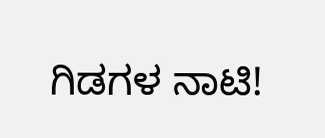ಗಿಡಗಳ ನಾಟಿ!